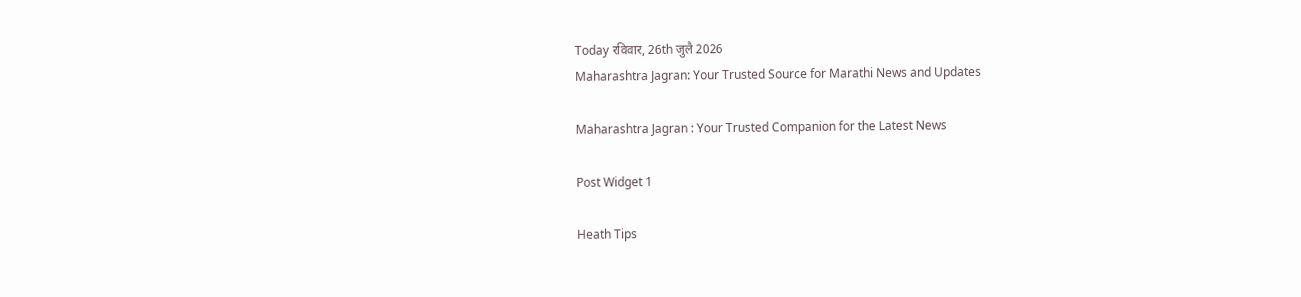Today रविवार, 26th जुलै 2026
Maharashtra Jagran: Your Trusted Source for Marathi News and Updates

Maharashtra Jagran : Your Trusted Companion for the Latest News

Post Widget 1

Heath Tips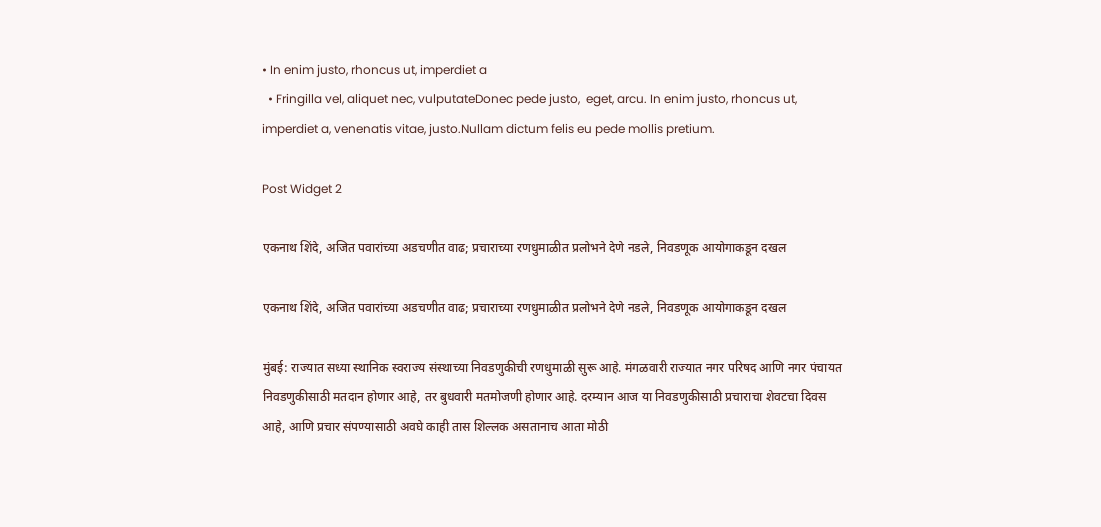• In enim justo, rhoncus ut, imperdiet a
  • Fringilla vel, aliquet nec, vulputateDonec pede justo,  eget, arcu. In enim justo, rhoncus ut, imperdiet a, venenatis vitae, justo.Nullam dictum felis eu pede mollis pretium.

Post Widget 2

एकनाथ शिंदे, अजित पवारांच्या अडचणीत वाढ; प्रचाराच्या रणधुमाळीत प्रलोभने देणे नडले, निवडणूक आयोगाकडून दखल

एकनाथ शिंदे, अजित पवारांच्या अडचणीत वाढ; प्रचाराच्या रणधुमाळीत प्रलोभने देणे नडले, निवडणूक आयोगाकडून दखल

मुंबई: राज्यात सध्या स्थानिक स्वराज्य संस्थाच्या निवडणुकीची रणधुमाळी सुरू आहे. मंगळवारी राज्यात नगर परिषद आणि नगर पंचायत निवडणुकीसाठी मतदान होणार आहे, तर बुधवारी मतमोजणी होणार आहे. दरम्यान आज या निवडणुकीसाठी प्रचाराचा शेवटचा दिवस आहे, आणि प्रचार संपण्यासाठी अवघे काही तास शिल्लक असतानाच आता मोठी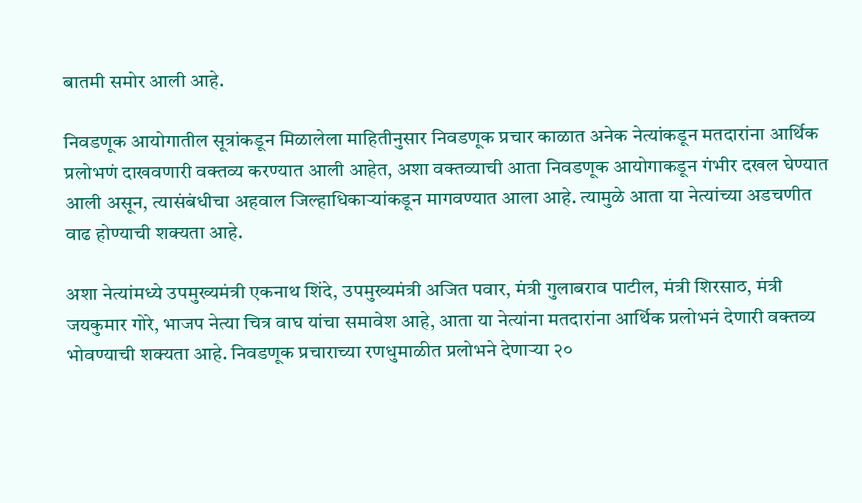बातमी समोर आली आहे.

निवडणूक आयोगातील सूत्रांकडून मिळालेला माहितीनुसार निवडणूक प्रचार काळात अनेक नेत्यांकडून मतदारांना आर्थिक प्रलोभणं दाखवणारी वक्तव्य करण्यात आली आहेत, अशा वक्तव्याची आता निवडणूक आयोगाकडून गंभीर दखल घेण्यात आली असून, त्यासंबंधीचा अहवाल जिल्हाधिकाऱ्यांकडून मागवण्यात आला आहे. त्यामुळे आता या नेत्यांच्या अडचणीत वाढ होण्याची शक्यता आहे.

अशा नेत्यांमध्ये उपमुख्यमंत्री एकनाथ शिंदे, उपमुख्यमंत्री अजित पवार, मंत्री गुलाबराव पाटील, मंत्री शिरसाठ, मंत्री जयकुमार गोरे, भाजप नेत्या चित्र वाघ यांचा समावेश आहे, आता या नेत्यांना मतदारांना आर्थिक प्रलोभनं देणारी वक्तव्य भोवण्याची शक्यता आहे. निवडणूक प्रचाराच्या रणधुमाळीत प्रलोभने देणाऱ्या २०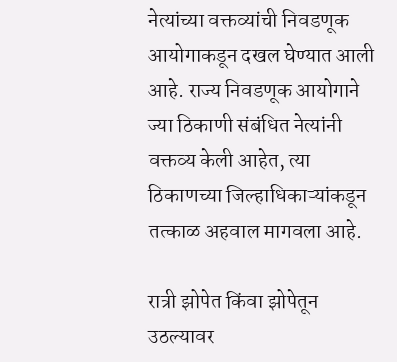नेत्यांच्या वक्तव्यांची निवडणूक आयोगाकडून दखल घेण्यात आली आहे. राज्य निवडणूक आयोगाने ज्या ठिकाणी संबंधित नेत्यांनी वक्तव्य केली आहेत, त्या ठिकाणच्या जिल्हाधिकाऱ्यांकडून तत्काळ अहवाल मागवला आहे.

रात्री झोपेत किंवा झोपेतून उठल्यावर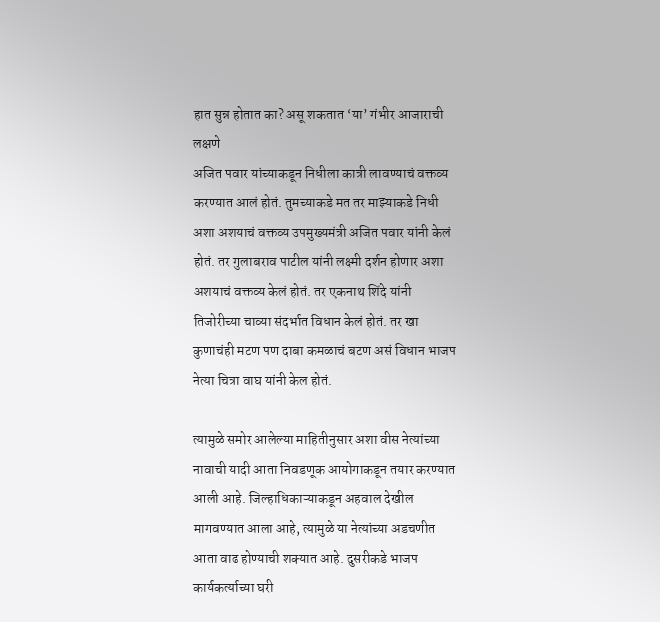हात सुन्न होतात का? असू शकतात ‘या’ गंभीर आजाराची लक्षणे
अजित पवार यांच्याकडून निधीला कात्री लावण्याचं वक्तव्य करण्यात आलं होतं. तुमच्याकडे मत तर माझ्याकडे निधी अशा अशयाचं वक्तव्य उपमुख्यमंत्री अजित पवार यांनी केलं होतं. तर गुलाबराव पाटील यांनी लक्ष्मी दर्शन होणार अशा अशयाचं वक्तव्य केलं होतं. तर एकनाथ शिंदे यांनी तिजोरीच्या चाव्या संदर्भात विधान केलं होतं. तर खा कुणाचंही मटण पण दाबा कमळाचं बटण असं विधान भाजप नेत्या चित्रा वाघ यांनी केल होतं.

त्यामुळे समोर आलेल्या माहितीनुसार अशा वीस नेत्यांच्या नावाची यादी आता निवडणूक आयोगाकडून तयार करण्यात आली आहे. जिल्हाधिकाऱ्याकडून अहवाल देखील मागवण्यात आला आहे, त्यामुळे या नेत्यांच्या अडचणीत आता वाढ होण्याची शक्यात आहे. दुसरीकडे भाजप कार्यकर्त्याच्या घरी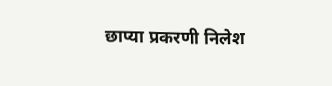छाप्या प्रकरणी निलेश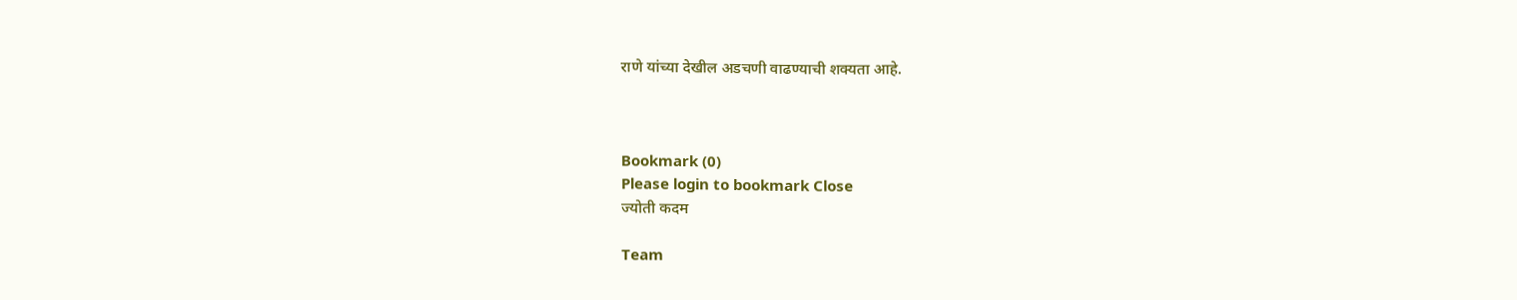राणे यांच्या देखील अडचणी वाढण्याची शक्यता आहे.



Bookmark (0)
Please login to bookmark Close
ज्योती कदम

Team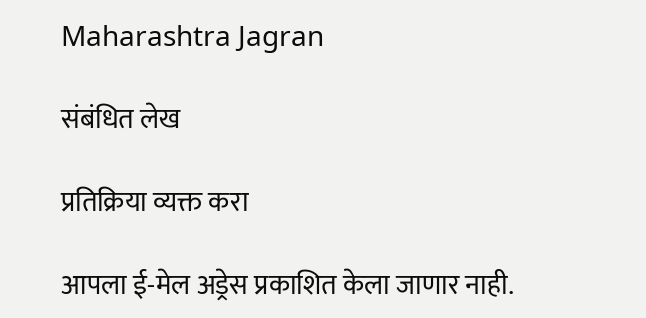Maharashtra Jagran

संबंधित लेख

प्रतिक्रिया व्यक्त करा

आपला ई-मेल अड्रेस प्रकाशित केला जाणार नाही.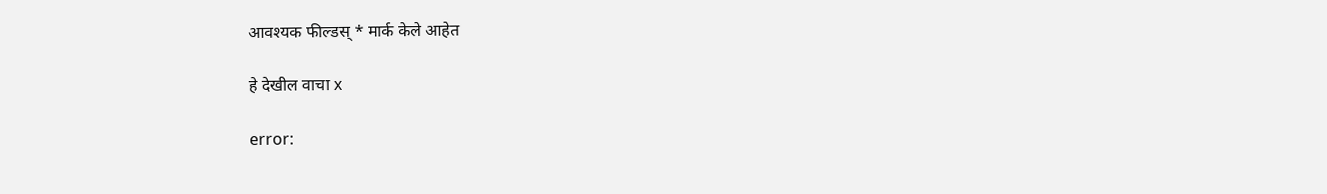आवश्यक फील्डस् * मार्क केले आहेत

हे देखील वाचा x

error: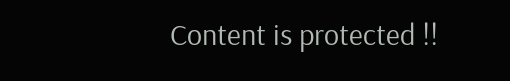Content is protected !!